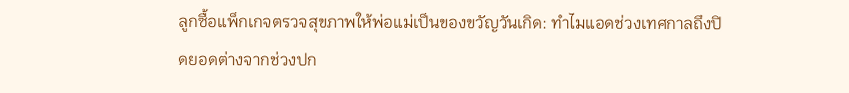ลูกซื้อแพ็กเกจตรวจสุขภาพให้พ่อแม่เป็นของขวัญวันเกิด: ทำไมแอดช่วงเทศกาลถึงปิดยอดต่างจากช่วงปก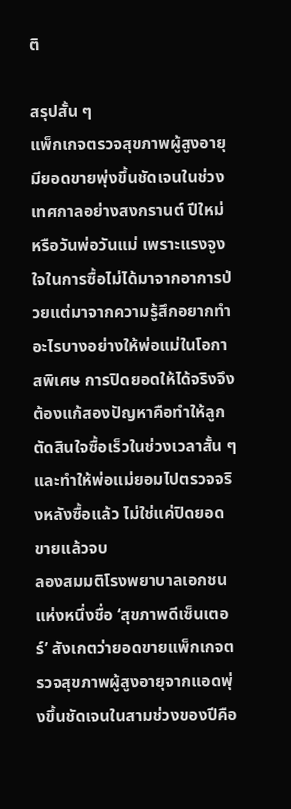ติ

สรุปสั้น ๆ
แพ็กเกจตรวจสุขภาพผู้สูงอายุมียอดขายพุ่งขึ้นชัดเจนในช่วงเทศกาลอย่างสงกรานต์ ปีใหม่ หรือวันพ่อวันแม่ เพราะแรงจูงใจในการซื้อไม่ได้มาจากอาการป่วยแต่มาจากความรู้สึกอยากทำอะไรบางอย่างให้พ่อแม่ในโอกาสพิเศษ การปิดยอดให้ได้จริงจึงต้องแก้สองปัญหาคือทำให้ลูกตัดสินใจซื้อเร็วในช่วงเวลาสั้น ๆ และทำให้พ่อแม่ยอมไปตรวจจริงหลังซื้อแล้ว ไม่ใช่แค่ปิดยอดขายแล้วจบ
ลองสมมติโรงพยาบาลเอกชนแห่งหนึ่งชื่อ ‘สุขภาพดีเซ็นเตอร์’ สังเกตว่ายอดขายแพ็กเกจตรวจสุขภาพผู้สูงอายุจากแอดพุ่งขึ้นชัดเจนในสามช่วงของปีคือ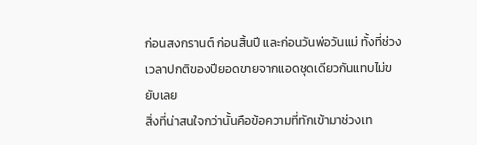ก่อนสงกรานต์ ก่อนสิ้นปี และก่อนวันพ่อวันแม่ ทั้งที่ช่วงเวลาปกติของปียอดขายจากแอดชุดเดียวกันแทบไม่ขยับเลย
สิ่งที่น่าสนใจกว่านั้นคือข้อความที่ทักเข้ามาช่วงเท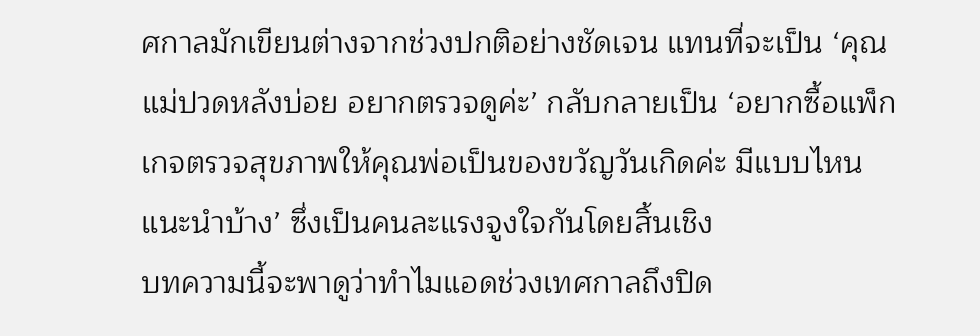ศกาลมักเขียนต่างจากช่วงปกติอย่างชัดเจน แทนที่จะเป็น ‘คุณแม่ปวดหลังบ่อย อยากตรวจดูค่ะ’ กลับกลายเป็น ‘อยากซื้อแพ็กเกจตรวจสุขภาพให้คุณพ่อเป็นของขวัญวันเกิดค่ะ มีแบบไหนแนะนำบ้าง’ ซึ่งเป็นคนละแรงจูงใจกันโดยสิ้นเชิง
บทความนี้จะพาดูว่าทำไมแอดช่วงเทศกาลถึงปิด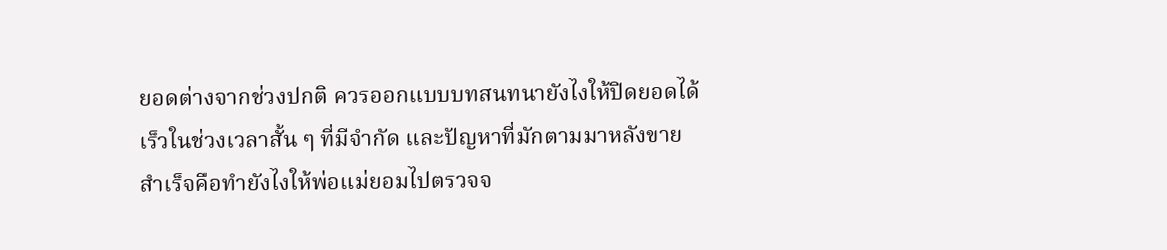ยอดต่างจากช่วงปกติ ควรออกแบบบทสนทนายังไงให้ปิดยอดได้เร็วในช่วงเวลาสั้น ๆ ที่มีจำกัด และปัญหาที่มักตามมาหลังขายสำเร็จคือทำยังไงให้พ่อแม่ยอมไปตรวจจ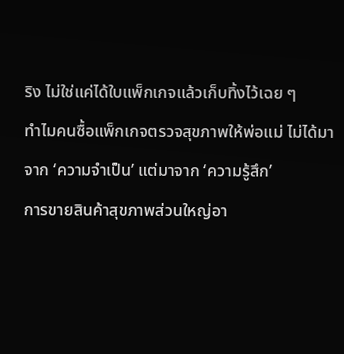ริง ไม่ใช่แค่ได้ใบแพ็กเกจแล้วเก็บทิ้งไว้เฉย ๆ
ทำไมคนซื้อแพ็กเกจตรวจสุขภาพให้พ่อแม่ ไม่ได้มาจาก ‘ความจำเป็น’ แต่มาจาก ‘ความรู้สึก’
การขายสินค้าสุขภาพส่วนใหญ่อา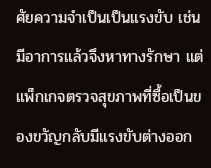ศัยความจำเป็นเป็นแรงขับ เช่น มีอาการแล้วจึงหาทางรักษา แต่แพ็กเกจตรวจสุขภาพที่ซื้อเป็นของขวัญกลับมีแรงขับต่างออก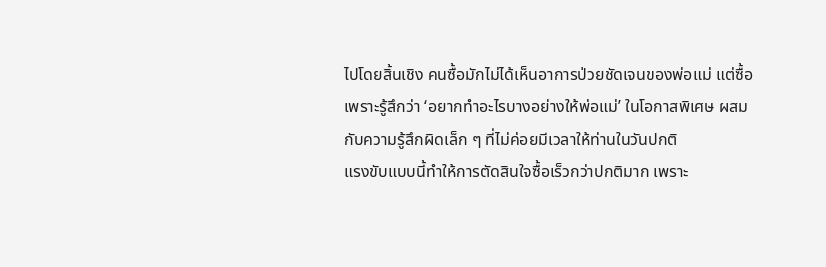ไปโดยสิ้นเชิง คนซื้อมักไม่ได้เห็นอาการป่วยชัดเจนของพ่อแม่ แต่ซื้อเพราะรู้สึกว่า ‘อยากทำอะไรบางอย่างให้พ่อแม่’ ในโอกาสพิเศษ ผสมกับความรู้สึกผิดเล็ก ๆ ที่ไม่ค่อยมีเวลาให้ท่านในวันปกติ
แรงขับแบบนี้ทำให้การตัดสินใจซื้อเร็วกว่าปกติมาก เพราะ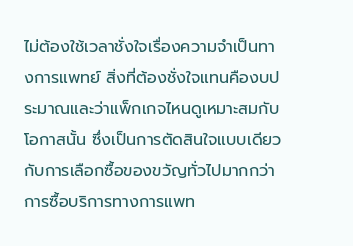ไม่ต้องใช้เวลาชั่งใจเรื่องความจำเป็นทางการแพทย์ สิ่งที่ต้องชั่งใจแทนคืองบประมาณและว่าแพ็กเกจไหนดูเหมาะสมกับโอกาสนั้น ซึ่งเป็นการตัดสินใจแบบเดียวกับการเลือกซื้อของขวัญทั่วไปมากกว่าการซื้อบริการทางการแพท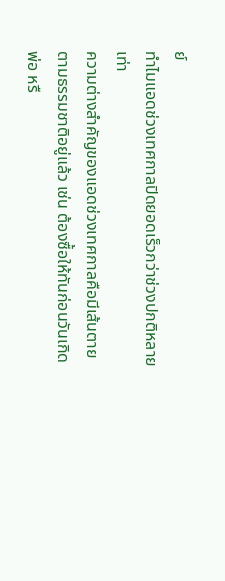ย์
ทำไมแอดช่วงเทศกาลปิดยอดเร็วกว่าช่วงปกติหลายเท่า
ความต่างสำคัญของแอดช่วงเทศกาลคือมีเส้นตายตามธรรมชาติอยู่แล้ว เช่น ต้องซื้อให้ทันก่อนวันเกิดพ่อ หรื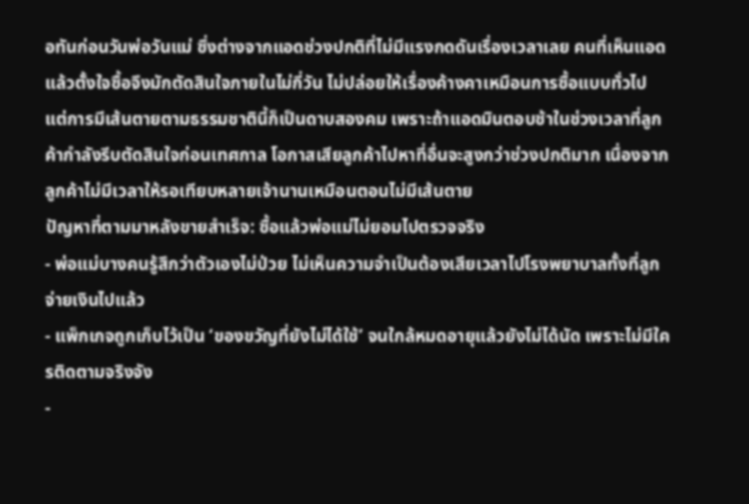อทันก่อนวันพ่อวันแม่ ซึ่งต่างจากแอดช่วงปกติที่ไม่มีแรงกดดันเรื่องเวลาเลย คนที่เห็นแอดแล้วตั้งใจซื้อจึงมักตัดสินใจภายในไม่กี่วัน ไม่ปล่อยให้เรื่องค้างคาเหมือนการซื้อแบบทั่วไป
แต่การมีเส้นตายตามธรรมชาตินี้ก็เป็นดาบสองคม เพราะถ้าแอดมินตอบช้าในช่วงเวลาที่ลูกค้ากำลังรีบตัดสินใจก่อนเทศกาล โอกาสเสียลูกค้าไปหาที่อื่นจะสูงกว่าช่วงปกติมาก เนื่องจากลูกค้าไม่มีเวลาให้รอเทียบหลายเจ้านานเหมือนตอนไม่มีเส้นตาย
ปัญหาที่ตามมาหลังขายสำเร็จ: ซื้อแล้วพ่อแม่ไม่ยอมไปตรวจจริง
- พ่อแม่บางคนรู้สึกว่าตัวเองไม่ป่วย ไม่เห็นความจำเป็นต้องเสียเวลาไปโรงพยาบาลทั้งที่ลูกจ่ายเงินไปแล้ว
- แพ็กเกจถูกเก็บไว้เป็น ‘ของขวัญที่ยังไม่ได้ใช้’ จนใกล้หมดอายุแล้วยังไม่ได้นัด เพราะไม่มีใครติดตามจริงจัง
-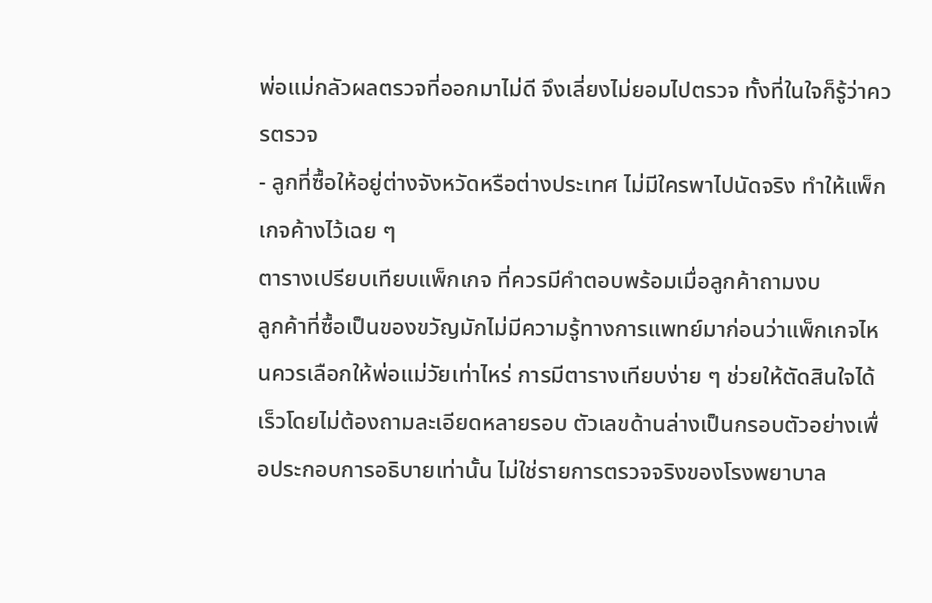พ่อแม่กลัวผลตรวจที่ออกมาไม่ดี จึงเลี่ยงไม่ยอมไปตรวจ ทั้งที่ในใจก็รู้ว่าควรตรวจ
- ลูกที่ซื้อให้อยู่ต่างจังหวัดหรือต่างประเทศ ไม่มีใครพาไปนัดจริง ทำให้แพ็กเกจค้างไว้เฉย ๆ
ตารางเปรียบเทียบแพ็กเกจ ที่ควรมีคำตอบพร้อมเมื่อลูกค้าถามงบ
ลูกค้าที่ซื้อเป็นของขวัญมักไม่มีความรู้ทางการแพทย์มาก่อนว่าแพ็กเกจไหนควรเลือกให้พ่อแม่วัยเท่าไหร่ การมีตารางเทียบง่าย ๆ ช่วยให้ตัดสินใจได้เร็วโดยไม่ต้องถามละเอียดหลายรอบ ตัวเลขด้านล่างเป็นกรอบตัวอย่างเพื่อประกอบการอธิบายเท่านั้น ไม่ใช่รายการตรวจจริงของโรงพยาบาล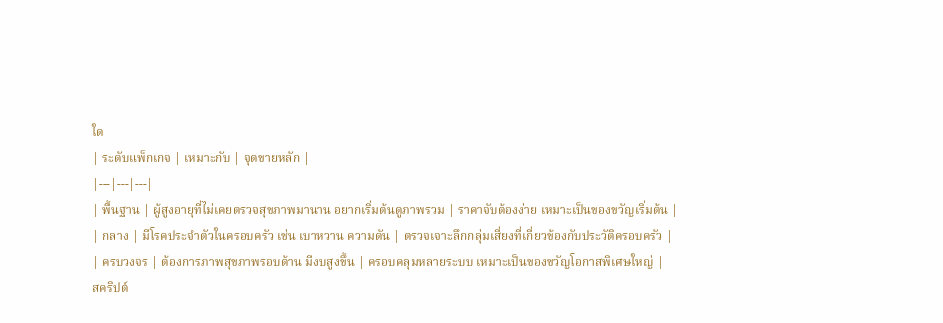ใด
| ระดับแพ็กเกจ | เหมาะกับ | จุดขายหลัก |
|---|---|---|
| พื้นฐาน | ผู้สูงอายุที่ไม่เคยตรวจสุขภาพมานาน อยากเริ่มต้นดูภาพรวม | ราคาจับต้องง่าย เหมาะเป็นของขวัญเริ่มต้น |
| กลาง | มีโรคประจำตัวในครอบครัว เช่น เบาหวาน ความดัน | ตรวจเจาะลึกกลุ่มเสี่ยงที่เกี่ยวข้องกับประวัติครอบครัว |
| ครบวงจร | ต้องการภาพสุขภาพรอบด้าน มีงบสูงขึ้น | ครอบคลุมหลายระบบ เหมาะเป็นของขวัญโอกาสพิเศษใหญ่ |
สคริปต์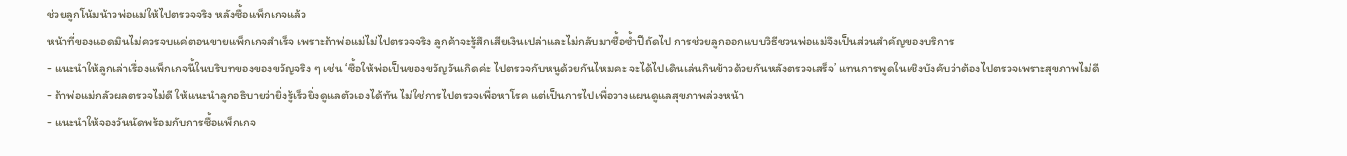ช่วยลูกโน้มน้าวพ่อแม่ให้ไปตรวจจริง หลังซื้อแพ็กเกจแล้ว
หน้าที่ของแอดมินไม่ควรจบแค่ตอนขายแพ็กเกจสำเร็จ เพราะถ้าพ่อแม่ไม่ไปตรวจจริง ลูกค้าจะรู้สึกเสียเงินเปล่าและไม่กลับมาซื้อซ้ำปีถัดไป การช่วยลูกออกแบบวิธีชวนพ่อแม่จึงเป็นส่วนสำคัญของบริการ
- แนะนำให้ลูกเล่าเรื่องแพ็กเกจนี้ในบริบทของของขวัญจริง ๆ เช่น ‘ซื้อให้พ่อเป็นของขวัญวันเกิดค่ะ ไปตรวจกับหนูด้วยกันไหมคะ จะได้ไปเดินเล่นกินข้าวด้วยกันหลังตรวจเสร็จ’ แทนการพูดในเชิงบังคับว่าต้องไปตรวจเพราะสุขภาพไม่ดี
- ถ้าพ่อแม่กลัวผลตรวจไม่ดี ให้แนะนำลูกอธิบายว่ายิ่งรู้เร็วยิ่งดูแลตัวเองได้ทัน ไม่ใช่การไปตรวจเพื่อหาโรค แต่เป็นการไปเพื่อวางแผนดูแลสุขภาพล่วงหน้า
- แนะนำให้จองวันนัดพร้อมกับการซื้อแพ็กเกจ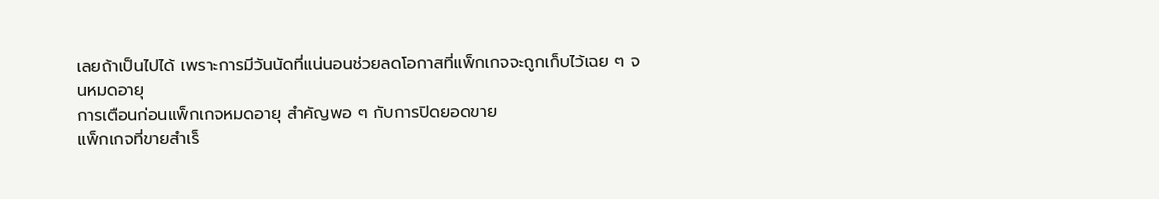เลยถ้าเป็นไปได้ เพราะการมีวันนัดที่แน่นอนช่วยลดโอกาสที่แพ็กเกจจะถูกเก็บไว้เฉย ๆ จนหมดอายุ
การเตือนก่อนแพ็กเกจหมดอายุ สำคัญพอ ๆ กับการปิดยอดขาย
แพ็กเกจที่ขายสำเร็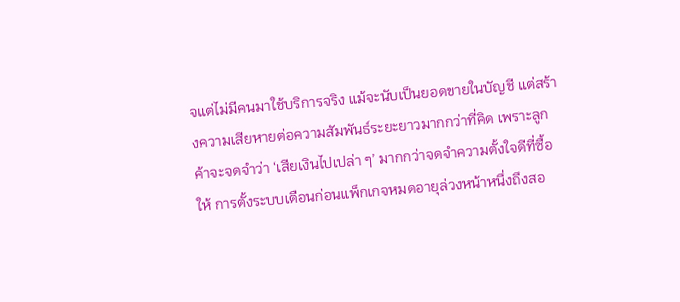จแต่ไม่มีคนมาใช้บริการจริง แม้จะนับเป็นยอดขายในบัญชี แต่สร้างความเสียหายต่อความสัมพันธ์ระยะยาวมากกว่าที่คิด เพราะลูกค้าจะจดจำว่า ‘เสียเงินไปเปล่า ๆ’ มากกว่าจดจำความตั้งใจดีที่ซื้อให้ การตั้งระบบเตือนก่อนแพ็กเกจหมดอายุล่วงหน้าหนึ่งถึงสอ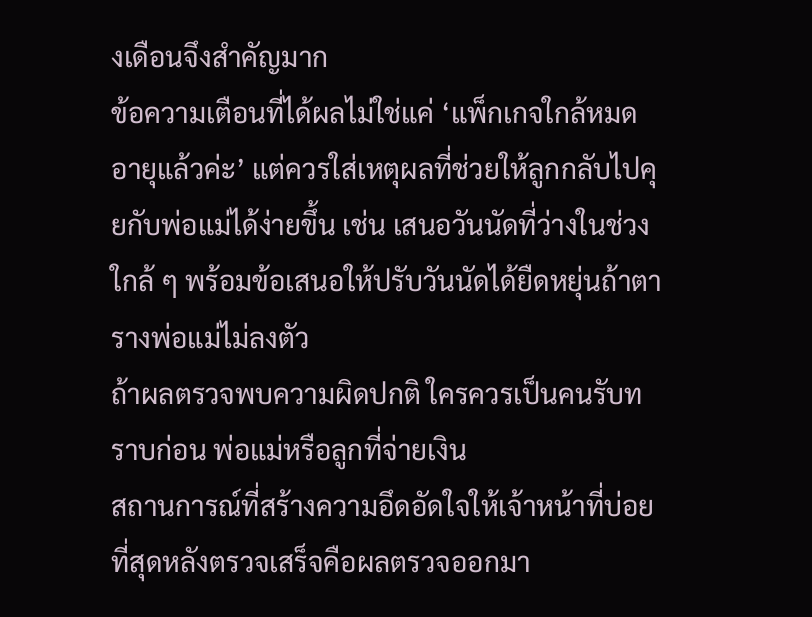งเดือนจึงสำคัญมาก
ข้อความเตือนที่ได้ผลไม่ใช่แค่ ‘แพ็กเกจใกล้หมดอายุแล้วค่ะ’ แต่ควรใส่เหตุผลที่ช่วยให้ลูกกลับไปคุยกับพ่อแม่ได้ง่ายขึ้น เช่น เสนอวันนัดที่ว่างในช่วงใกล้ ๆ พร้อมข้อเสนอให้ปรับวันนัดได้ยืดหยุ่นถ้าตารางพ่อแม่ไม่ลงตัว
ถ้าผลตรวจพบความผิดปกติ ใครควรเป็นคนรับทราบก่อน พ่อแม่หรือลูกที่จ่ายเงิน
สถานการณ์ที่สร้างความอึดอัดใจให้เจ้าหน้าที่บ่อยที่สุดหลังตรวจเสร็จคือผลตรวจออกมา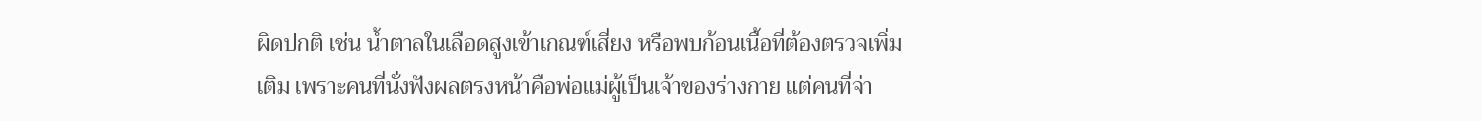ผิดปกติ เช่น น้ำตาลในเลือดสูงเข้าเกณฑ์เสี่ยง หรือพบก้อนเนื้อที่ต้องตรวจเพิ่มเติม เพราะคนที่นั่งฟังผลตรงหน้าคือพ่อแม่ผู้เป็นเจ้าของร่างกาย แต่คนที่จ่า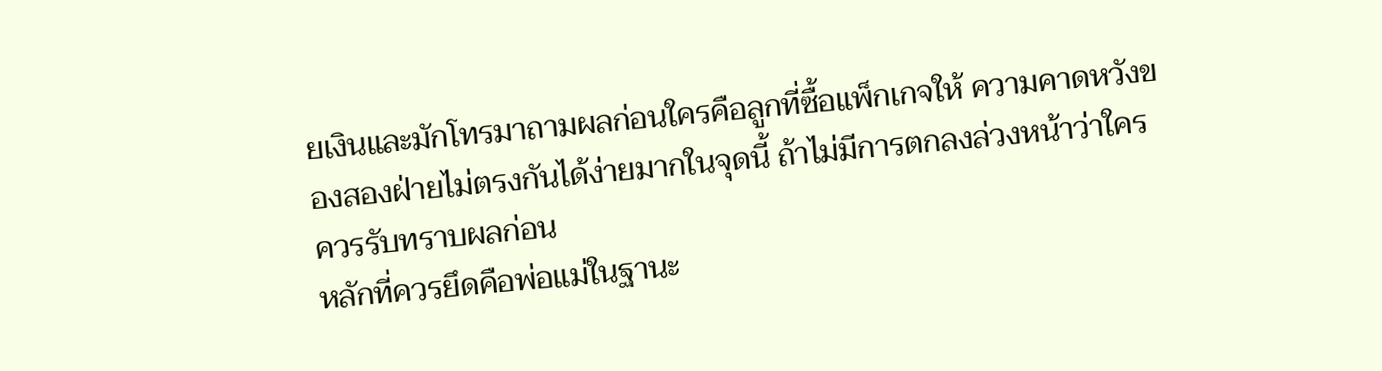ยเงินและมักโทรมาถามผลก่อนใครคือลูกที่ซื้อแพ็กเกจให้ ความคาดหวังของสองฝ่ายไม่ตรงกันได้ง่ายมากในจุดนี้ ถ้าไม่มีการตกลงล่วงหน้าว่าใครควรรับทราบผลก่อน
หลักที่ควรยึดคือพ่อแม่ในฐานะ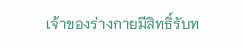เจ้าของร่างกายมีสิทธิ์รับท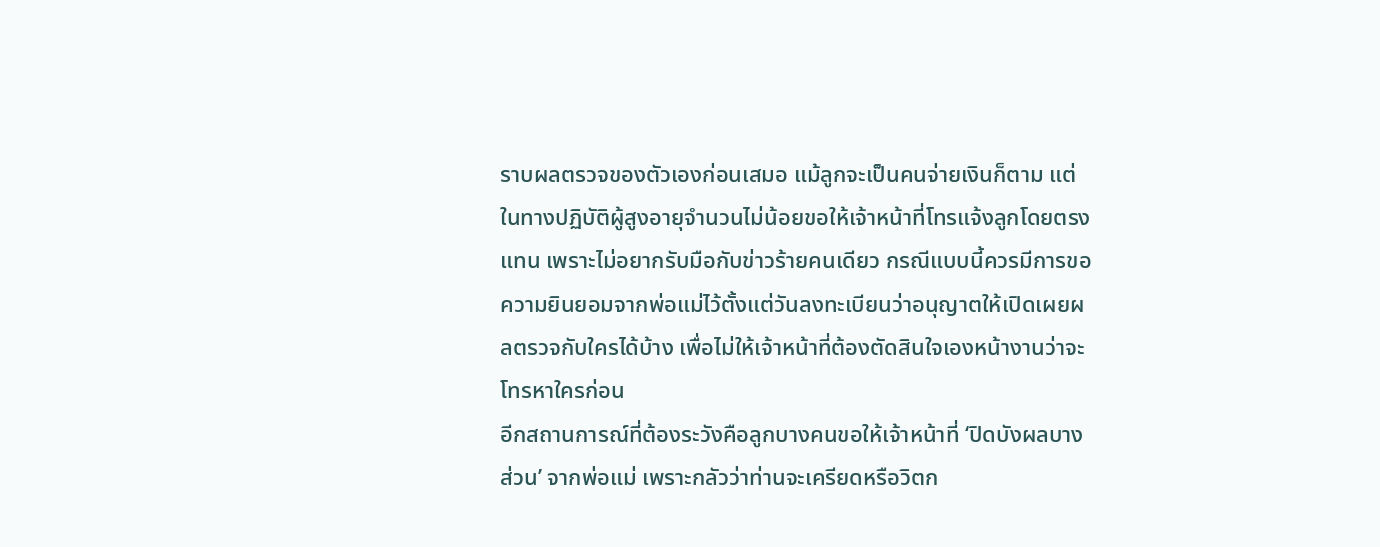ราบผลตรวจของตัวเองก่อนเสมอ แม้ลูกจะเป็นคนจ่ายเงินก็ตาม แต่ในทางปฏิบัติผู้สูงอายุจำนวนไม่น้อยขอให้เจ้าหน้าที่โทรแจ้งลูกโดยตรงแทน เพราะไม่อยากรับมือกับข่าวร้ายคนเดียว กรณีแบบนี้ควรมีการขอความยินยอมจากพ่อแม่ไว้ตั้งแต่วันลงทะเบียนว่าอนุญาตให้เปิดเผยผลตรวจกับใครได้บ้าง เพื่อไม่ให้เจ้าหน้าที่ต้องตัดสินใจเองหน้างานว่าจะโทรหาใครก่อน
อีกสถานการณ์ที่ต้องระวังคือลูกบางคนขอให้เจ้าหน้าที่ ‘ปิดบังผลบางส่วน’ จากพ่อแม่ เพราะกลัวว่าท่านจะเครียดหรือวิตก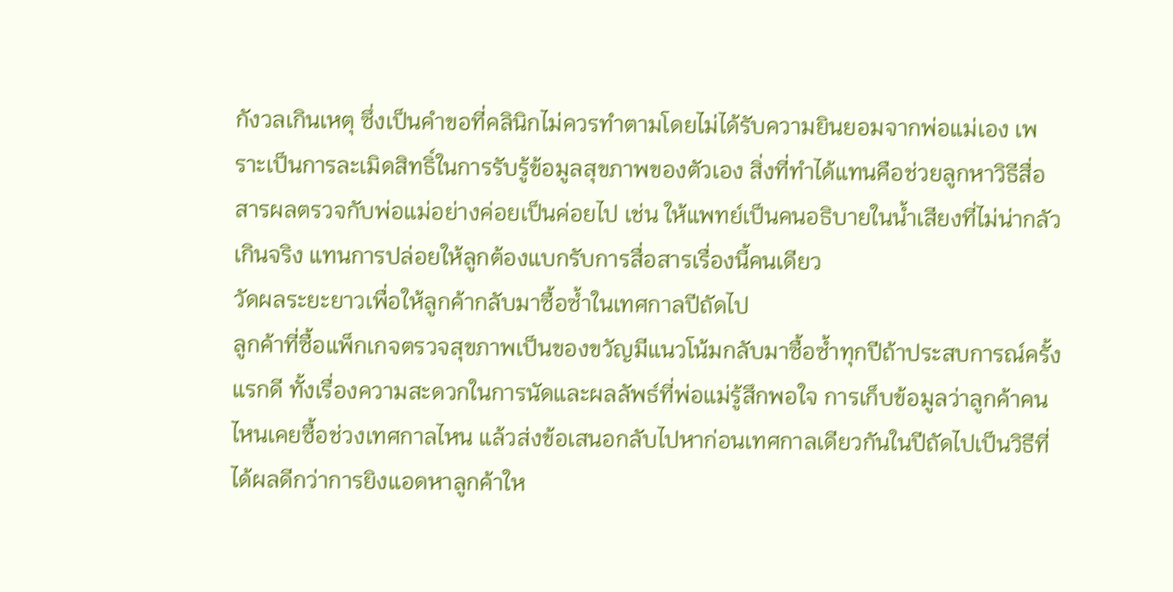กังวลเกินเหตุ ซึ่งเป็นคำขอที่คลินิกไม่ควรทำตามโดยไม่ได้รับความยินยอมจากพ่อแม่เอง เพราะเป็นการละเมิดสิทธิ์ในการรับรู้ข้อมูลสุขภาพของตัวเอง สิ่งที่ทำได้แทนคือช่วยลูกหาวิธีสื่อสารผลตรวจกับพ่อแม่อย่างค่อยเป็นค่อยไป เช่น ให้แพทย์เป็นคนอธิบายในน้ำเสียงที่ไม่น่ากลัวเกินจริง แทนการปล่อยให้ลูกต้องแบกรับการสื่อสารเรื่องนี้คนเดียว
วัดผลระยะยาวเพื่อให้ลูกค้ากลับมาซื้อซ้ำในเทศกาลปีถัดไป
ลูกค้าที่ซื้อแพ็กเกจตรวจสุขภาพเป็นของขวัญมีแนวโน้มกลับมาซื้อซ้ำทุกปีถ้าประสบการณ์ครั้งแรกดี ทั้งเรื่องความสะดวกในการนัดและผลลัพธ์ที่พ่อแม่รู้สึกพอใจ การเก็บข้อมูลว่าลูกค้าคนไหนเคยซื้อช่วงเทศกาลไหน แล้วส่งข้อเสนอกลับไปหาก่อนเทศกาลเดียวกันในปีถัดไปเป็นวิธีที่ได้ผลดีกว่าการยิงแอดหาลูกค้าให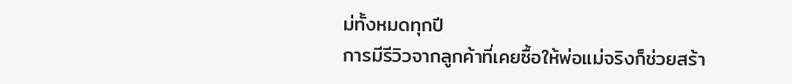ม่ทั้งหมดทุกปี
การมีรีวิวจากลูกค้าที่เคยซื้อให้พ่อแม่จริงก็ช่วยสร้า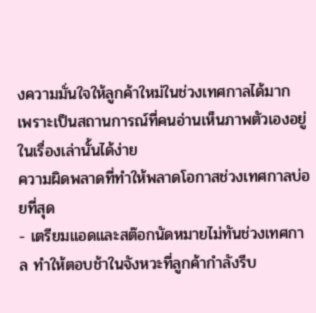งความมั่นใจให้ลูกค้าใหม่ในช่วงเทศกาลได้มาก เพราะเป็นสถานการณ์ที่คนอ่านเห็นภาพตัวเองอยู่ในเรื่องเล่านั้นได้ง่าย
ความผิดพลาดที่ทำให้พลาดโอกาสช่วงเทศกาลบ่อยที่สุด
- เตรียมแอดและสต๊อกนัดหมายไม่ทันช่วงเทศกาล ทำให้ตอบช้าในจังหวะที่ลูกค้ากำลังรีบ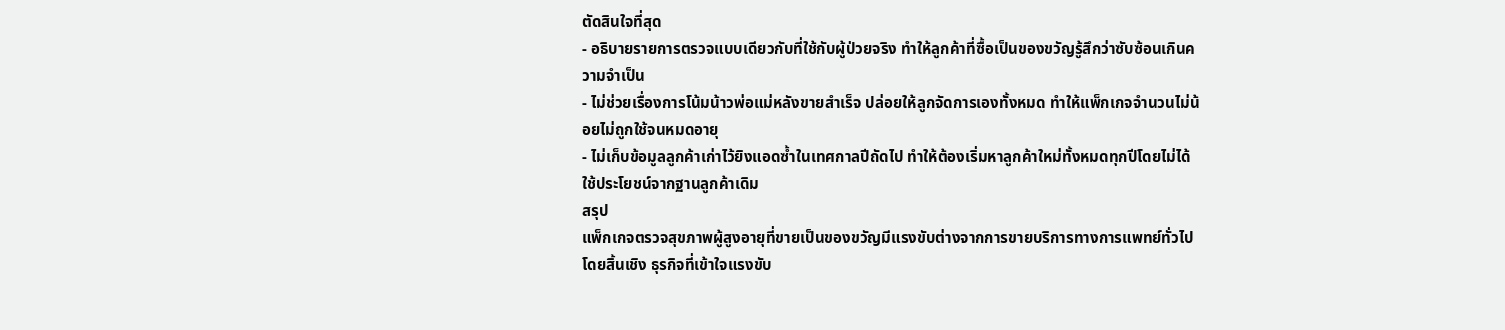ตัดสินใจที่สุด
- อธิบายรายการตรวจแบบเดียวกับที่ใช้กับผู้ป่วยจริง ทำให้ลูกค้าที่ซื้อเป็นของขวัญรู้สึกว่าซับซ้อนเกินความจำเป็น
- ไม่ช่วยเรื่องการโน้มน้าวพ่อแม่หลังขายสำเร็จ ปล่อยให้ลูกจัดการเองทั้งหมด ทำให้แพ็กเกจจำนวนไม่น้อยไม่ถูกใช้จนหมดอายุ
- ไม่เก็บข้อมูลลูกค้าเก่าไว้ยิงแอดซ้ำในเทศกาลปีถัดไป ทำให้ต้องเริ่มหาลูกค้าใหม่ทั้งหมดทุกปีโดยไม่ได้ใช้ประโยชน์จากฐานลูกค้าเดิม
สรุป
แพ็กเกจตรวจสุขภาพผู้สูงอายุที่ขายเป็นของขวัญมีแรงขับต่างจากการขายบริการทางการแพทย์ทั่วไปโดยสิ้นเชิง ธุรกิจที่เข้าใจแรงขับ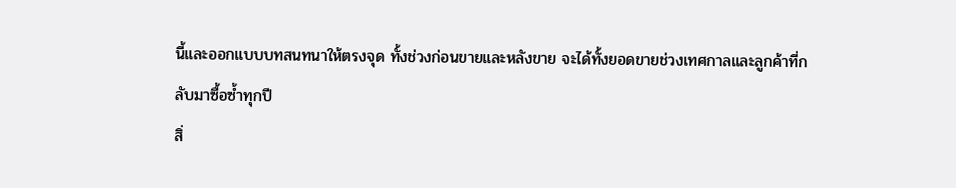นี้และออกแบบบทสนทนาให้ตรงจุด ทั้งช่วงก่อนขายและหลังขาย จะได้ทั้งยอดขายช่วงเทศกาลและลูกค้าที่กลับมาซื้อซ้ำทุกปี
สิ่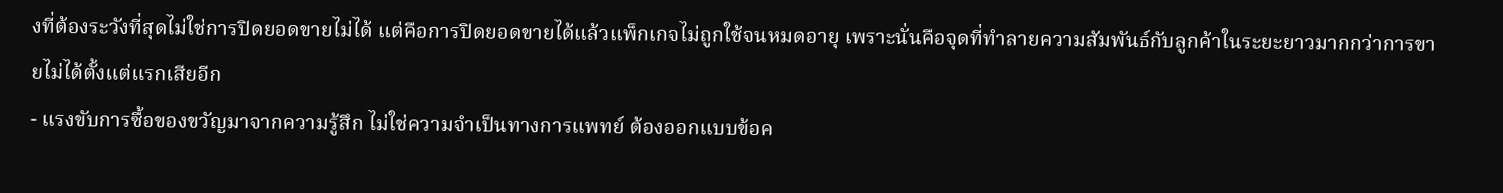งที่ต้องระวังที่สุดไม่ใช่การปิดยอดขายไม่ได้ แต่คือการปิดยอดขายได้แล้วแพ็กเกจไม่ถูกใช้จนหมดอายุ เพราะนั่นคือจุดที่ทำลายความสัมพันธ์กับลูกค้าในระยะยาวมากกว่าการขายไม่ได้ตั้งแต่แรกเสียอีก
- แรงขับการซื้อของขวัญมาจากความรู้สึก ไม่ใช่ความจำเป็นทางการแพทย์ ต้องออกแบบข้อค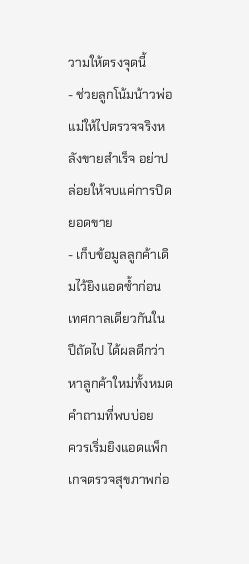วามให้ตรงจุดนี้
- ช่วยลูกโน้มน้าวพ่อแม่ให้ไปตรวจจริงหลังขายสำเร็จ อย่าปล่อยให้จบแค่การปิดยอดขาย
- เก็บข้อมูลลูกค้าเดิมไว้ยิงแอดซ้ำก่อนเทศกาลเดียวกันในปีถัดไป ได้ผลดีกว่าหาลูกค้าใหม่ทั้งหมด
คำถามที่พบบ่อย
ควรเริ่มยิงแอดแพ็กเกจตรวจสุขภาพก่อ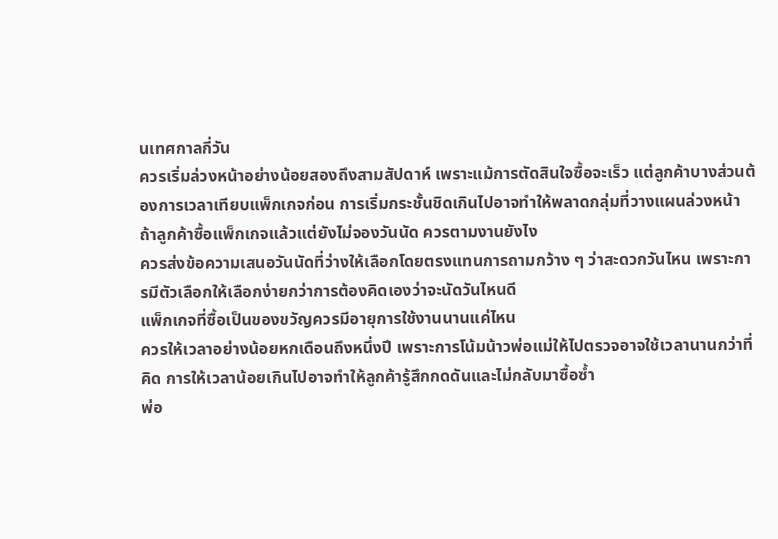นเทศกาลกี่วัน
ควรเริ่มล่วงหน้าอย่างน้อยสองถึงสามสัปดาห์ เพราะแม้การตัดสินใจซื้อจะเร็ว แต่ลูกค้าบางส่วนต้องการเวลาเทียบแพ็กเกจก่อน การเริ่มกระชั้นชิดเกินไปอาจทำให้พลาดกลุ่มที่วางแผนล่วงหน้า
ถ้าลูกค้าซื้อแพ็กเกจแล้วแต่ยังไม่จองวันนัด ควรตามงานยังไง
ควรส่งข้อความเสนอวันนัดที่ว่างให้เลือกโดยตรงแทนการถามกว้าง ๆ ว่าสะดวกวันไหน เพราะการมีตัวเลือกให้เลือกง่ายกว่าการต้องคิดเองว่าจะนัดวันไหนดี
แพ็กเกจที่ซื้อเป็นของขวัญควรมีอายุการใช้งานนานแค่ไหน
ควรให้เวลาอย่างน้อยหกเดือนถึงหนึ่งปี เพราะการโน้มน้าวพ่อแม่ให้ไปตรวจอาจใช้เวลานานกว่าที่คิด การให้เวลาน้อยเกินไปอาจทำให้ลูกค้ารู้สึกกดดันและไม่กลับมาซื้อซ้ำ
พ่อ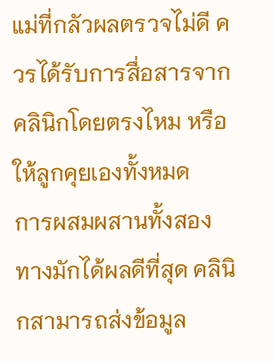แม่ที่กลัวผลตรวจไม่ดี ควรได้รับการสื่อสารจากคลินิกโดยตรงไหม หรือให้ลูกคุยเองทั้งหมด
การผสมผสานทั้งสองทางมักได้ผลดีที่สุด คลินิกสามารถส่งข้อมูล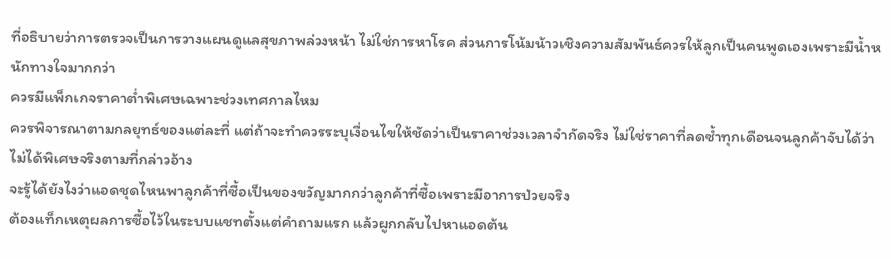ที่อธิบายว่าการตรวจเป็นการวางแผนดูแลสุขภาพล่วงหน้า ไม่ใช่การหาโรค ส่วนการโน้มน้าวเชิงความสัมพันธ์ควรให้ลูกเป็นคนพูดเองเพราะมีน้ำหนักทางใจมากกว่า
ควรมีแพ็กเกจราคาต่ำพิเศษเฉพาะช่วงเทศกาลไหม
ควรพิจารณาตามกลยุทธ์ของแต่ละที่ แต่ถ้าจะทำควรระบุเงื่อนไขให้ชัดว่าเป็นราคาช่วงเวลาจำกัดจริง ไม่ใช่ราคาที่ลดซ้ำทุกเดือนจนลูกค้าจับได้ว่าไม่ได้พิเศษจริงตามที่กล่าวอ้าง
จะรู้ได้ยังไงว่าแอดชุดไหนพาลูกค้าที่ซื้อเป็นของขวัญมากกว่าลูกค้าที่ซื้อเพราะมีอาการป่วยจริง
ต้องแท็กเหตุผลการซื้อไว้ในระบบแชทตั้งแต่คำถามแรก แล้วผูกกลับไปหาแอดต้น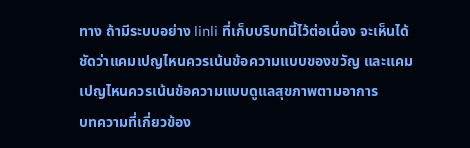ทาง ถ้ามีระบบอย่าง linli ที่เก็บบริบทนี้ไว้ต่อเนื่อง จะเห็นได้ชัดว่าแคมเปญไหนควรเน้นข้อความแบบของขวัญ และแคมเปญไหนควรเน้นข้อความแบบดูแลสุขภาพตามอาการ
บทความที่เกี่ยวข้อง